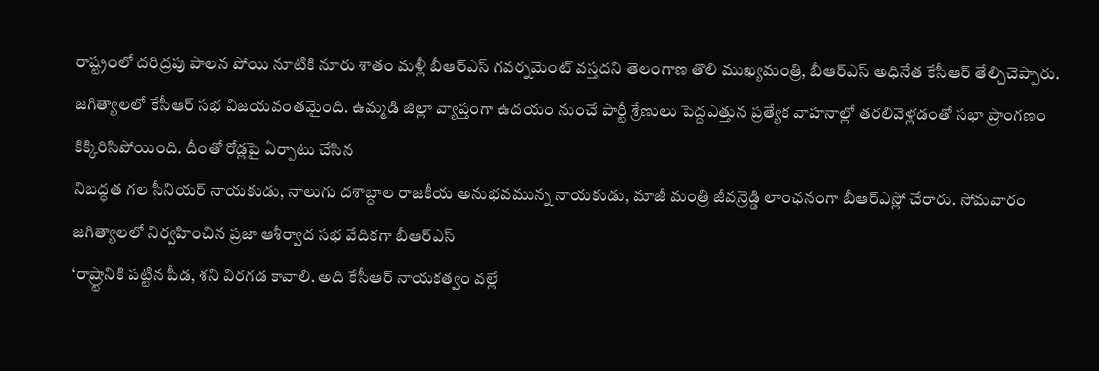రాష్ట్రంలో దరిద్రపు పాలన పోయి నూటికి నూరు శాతం మళ్లీ బీఆర్ఎస్ గవర్నమెంట్ వస్తదని తెలంగాణ తొలి ముఖ్యమంత్రి, బీఆర్ఎస్ అధినేత కేసీఆర్ తేల్చిచెప్పారు.
జగిత్యాలలో కేసీఆర్ సభ విజయవంతమైంది. ఉమ్మడి జిల్లా వ్యాప్తంగా ఉదయం నుంచే పార్టీ శ్రేణులు పెద్దఎత్తున ప్రత్యేక వాహనాల్లో తరలివెళ్లడంతో సభా ప్రాంగణం కిక్కిరిసిపోయింది. దీంతో రోడ్లపై ఏర్పాటు చేసిన
నిబద్ధత గల సీనియర్ నాయకుడు, నాలుగు దశాబ్దాల రాజకీయ అనుభవమున్న నాయకుడు, మాజీ మంత్రి జీవన్రెడ్డి లాంఛనంగా బీఆర్ఎస్లో చేరారు. సోమవారం జగిత్యాలలో నిర్వహించిన ప్రజా ఆశీర్వాద సభ వేదికగా బీఆర్ఎస్
‘రాష్ర్టానికి పట్టిన పీడ, శని విరగడ కావాలి. అది కేసీఆర్ నాయకత్వం వల్లే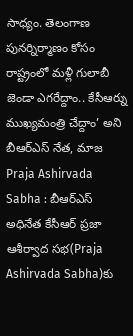సాధ్యం. తెలంగాణ పునర్నిర్మాణం కోసం రాష్ట్రంలో మళ్లీ గులాబీ జెండా ఎగరేద్దాం.. కేసీఆర్ను ముఖ్యమంత్రి చేద్దాం’ అని బీఆర్ఎస్ నేత, మాజ
Praja Ashirvada Sabha : బీఆర్ఎస్ అధినేత కేసీఆర్ ప్రజా ఆశీర్వాద సభ(Praja Ashirvada Sabha)కు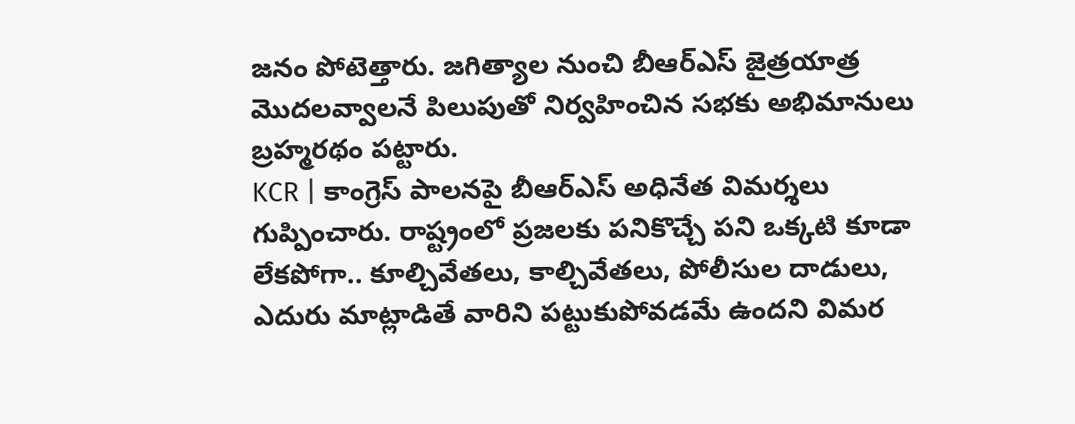జనం పోటెత్తారు. జగిత్యాల నుంచి బీఆర్ఎస్ జైత్రయాత్ర మొదలవ్వాలనే పిలుపుతో నిర్వహించిన సభకు అభిమానులు బ్రహ్మరథం పట్టారు.
KCR | కాంగ్రెస్ పాలనపై బీఆర్ఎస్ అధినేత విమర్శలు గుప్పించారు. రాష్ట్రంలో ప్రజలకు పనికొచ్చే పని ఒక్కటి కూడా లేకపోగా.. కూల్చివేతలు, కాల్చివేతలు, పోలీసుల దాడులు, ఎదురు మాట్లాడితే వారిని పట్టుకుపోవడమే ఉందని విమర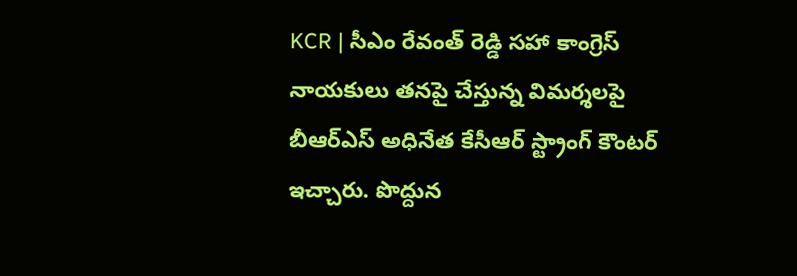KCR | సీఎం రేవంత్ రెడ్డి సహా కాంగ్రెస్ నాయకులు తనపై చేస్తున్న విమర్శలపై బీఆర్ఎస్ అధినేత కేసీఆర్ స్ట్రాంగ్ కౌంటర్ ఇచ్చారు. పొద్దున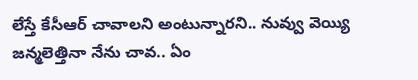లేస్తే కేసీఆర్ చావాలని అంటున్నారని.. నువ్వు వెయ్యి జన్మలెత్తినా నేను చావ.. ఏం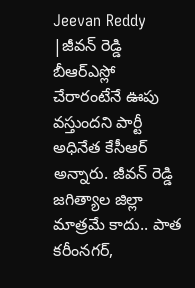Jeevan Reddy |జీవన్ రెడ్డి బీఆర్ఎస్లో చేరారంటేనే ఊపు వస్తుందని పార్టీ అధినేత కేసీఆర్ అన్నారు. జీవన్ రెడ్డి జగిత్యాల జిల్లా మాత్రమే కాదు.. పాత కరీంనగర్,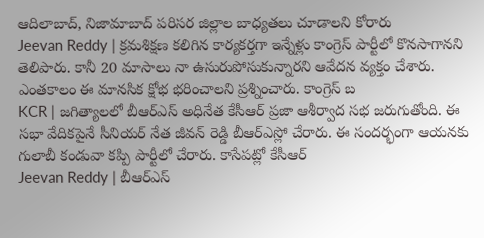ఆదిలాబాద్, నిజామాబాద్ పరిసర జిల్లాల బాధ్యతలు చూడాలని కోరారు
Jeevan Reddy | క్రమశిక్షణ కలిగిన కార్యకర్తగా ఇన్నేళ్లు కాంగ్రెస్ పార్టీలో కొనసాగానని తెలిపారు. కానీ 20 మాసాలు నా ఉసురుపోసుకున్నారని ఆవేదన వ్యక్తం చేశారు. ఎంతకాలం ఈ మానసిక క్షోభ భరించాలని ప్రశ్నించారు. కాంగ్రెస్ బ
KCR | జగిత్యాలలో బీఆర్ఎస్ అధినేత కేసీఆర్ ప్రజా ఆశీర్వాద సభ జరుగుతోంది. ఈ సభా వేదికపైనే సీనియర్ నేత జీవన్ రెడ్డి బీఆర్ఎస్లో చేరారు. ఈ సందర్భంగా ఆయనకు గులాబీ కండువా కప్పి పార్టీలో చేరారు. కాసేపట్లో కేసీఆర్
Jeevan Reddy | బీఆర్ఎస్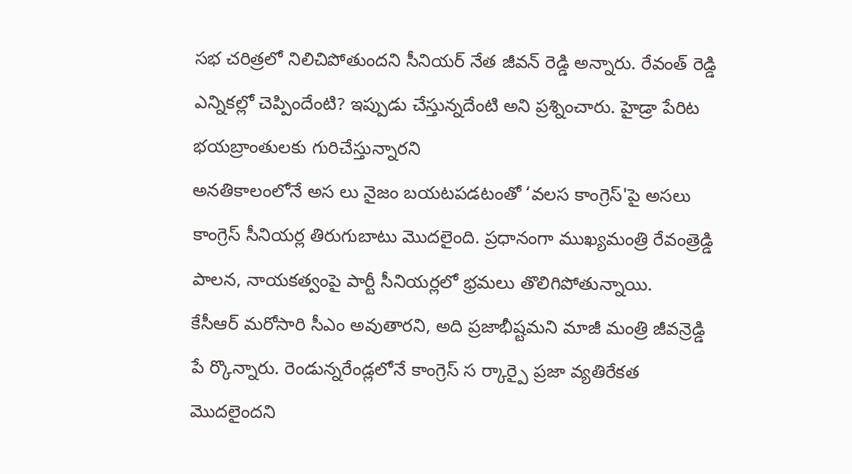సభ చరిత్రలో నిలిచిపోతుందని సీనియర్ నేత జీవన్ రెడ్డి అన్నారు. రేవంత్ రెడ్డి ఎన్నికల్లో చెప్పిందేంటి? ఇప్పుడు చేస్తున్నదేంటి అని ప్రశ్నించారు. హైడ్రా పేరిట భయబ్రాంతులకు గురిచేస్తున్నారని
అనతికాలంలోనే అస లు నైజం బయటపడటంతో ‘వలస కాంగ్రెస్'పై అసలు కాంగ్రెస్ సీనియర్ల తిరుగుబాటు మొదలైంది. ప్రధానంగా ముఖ్యమంత్రి రేవంత్రెడ్డి పాలన, నాయకత్వంపై పార్టీ సీనియర్లలో భ్రమలు తొలిగిపోతున్నాయి.
కేసీఆర్ మరోసారి సీఎం అవుతారని, అది ప్రజాభీష్టమని మాజీ మంత్రి జీవన్రెడ్డి పే ర్కొన్నారు. రెండున్నరేండ్లలోనే కాంగ్రెస్ స ర్కార్పై ప్రజా వ్యతిరేకత మొదలైందని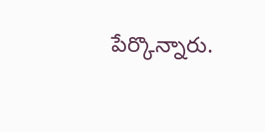పేర్కొన్నారు.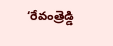‘రేవంత్రెడ్డి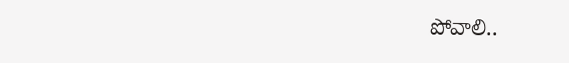పోవాలి..